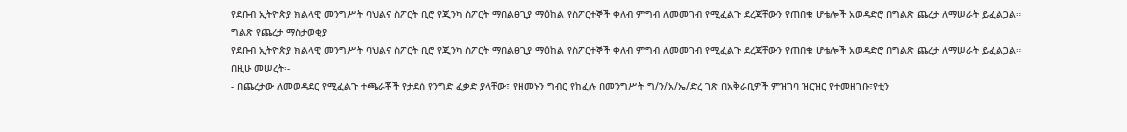የደቡብ ኢትዮጵያ ክልላዊ መንግሥት ባህልና ስፖርት ቢሮ የጂንካ ስፖርት ማበልፀጊያ ማዕከል የስፖርተኞች ቀለብ ምግብ ለመመገብ የሚፈልጉ ደረጃቸውን የጠበቁ ሆቴሎች አወዳድሮ በግልጽ ጨረታ ለማሠራት ይፈልጋል።
ግልጽ የጨረታ ማስታወቂያ
የደቡብ ኢትዮጵያ ክልላዊ መንግሥት ባህልና ስፖርት ቢሮ የጂንካ ስፖርት ማበልፀጊያ ማዕከል የስፖርተኞች ቀለብ ምግብ ለመመገብ የሚፈልጉ ደረጃቸውን የጠበቁ ሆቴሎች አወዳድሮ በግልጽ ጨረታ ለማሠራት ይፈልጋል።
በዚሁ መሠረት፡-
- በጨረታው ለመወዳደር የሚፈልጉ ተጫራቾች የታደሰ የንግድ ፈቃድ ያላቸው፣ የዘመኑን ግብር የከፈሉ በመንግሥት ግ/ን/አ/ኤ/ድረ ገጽ በአቅራቢዎች ምዝገባ ዝርዝር የተመዘገቡ፣የቲን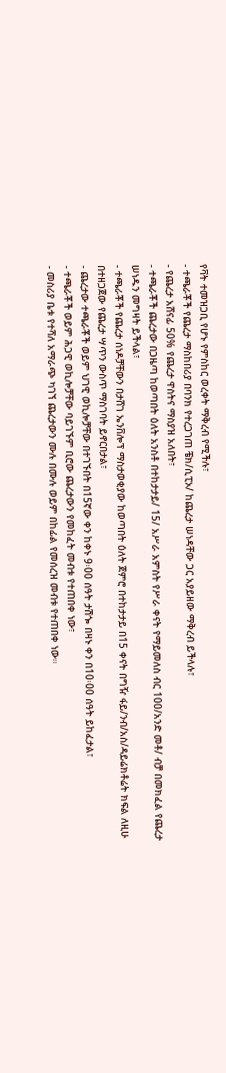የቫት ተመዝጋቢ የሆኑ የምስከር ወረቀት ማቅረብ የሚችሉ፣
- ተጫራቾች የጨረታ ማስከበሪያ በባንክ የተረጋገጠ ቼክ/ሲፒኦ/ ከጨረታ ሠነዳቸው ጋር አያይዘው ማቅረብ ይችላሉ፣
- የጨረታ አሸናፊ 50% የጨረታ ዋስትና ማስያዝ አለበት፣
- ተጫራቾች ጨረታው በጋዜጣ ከወጣበት ዕለት አንስቶ በተከታታይ/ 15/ አሥራ አምስት የሥራ ቀናት የማይመለስ ብር 100/አንድ መቶ/ ብቻ በመክፈል የጨረታ ሠነዱን መግዛት ይችላል፣
- ተጫራቾች የጨረታ ሰነዶቻቸውን በታሸገ ኤንቨሎፕ ማስታወቂያው ከወጣበት ዕለት ጀምሮ በተከታታይ በ15 ቀናት በግዥ ፋይ/ንብ/አስ/ዳይሬክቶሬት ክፍል ለዚሁ በተዘጋጀው የጨረታ ሣጥን ውስጥ ማስገባት ይኖርበታል፣
- ጨረታው ተጫራቾች ወይም ህገዊ ወኪሎቻቸው በተገኙበት በ15ኛው ቀን ከቀኑ 9፡00 ሰዓት ታሽጐ በዛኑ ቀን በ10፡00 ሰዓት ይከፈታል፣
- ተጫራቾች ወይም ሕጋዊ ወኪሎቻቸው ባይገኙም ቢሮው ጨረታውን የመከፈት መብቱ የተጠበቀ ነው፣
- መስሪያ ቤቱ የተሻለ አማራጭ ካገኘ ጨረታውን ሙሉ በሙሉ ወይም በከፊል የመሰረዝ መብቱ የተጠበቀ ነው።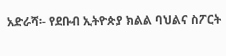አድራሻ፡- የደቡብ ኢትዮጵያ ክልል ባህልና ስፖርት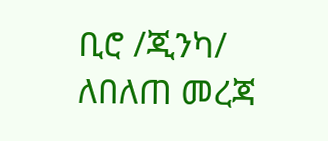ቢሮ /ጂንካ/
ለበለጠ መረጃ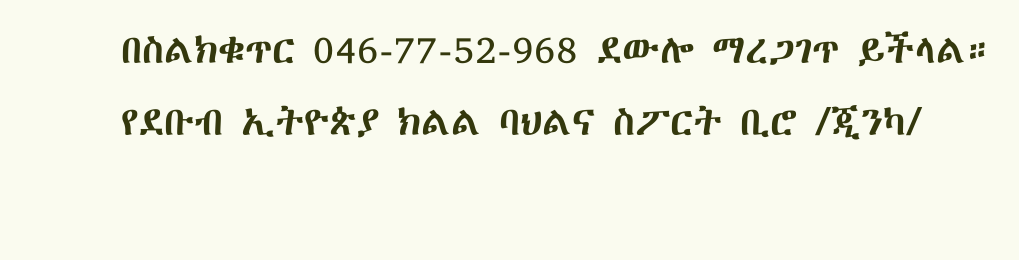በስልክቁጥር 046-77-52-968 ደውሎ ማረጋገጥ ይችላል።
የደቡብ ኢትዮጵያ ክልል ባህልና ስፖርት ቢሮ /ጂንካ/